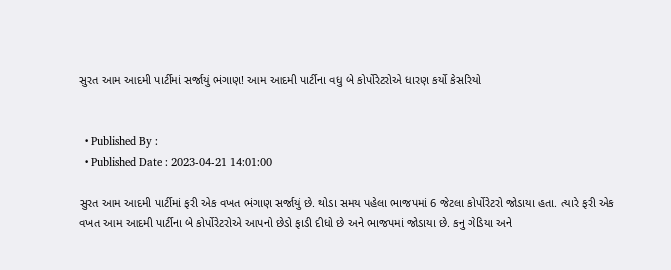સુરત આમ આદમી પાર્ટીમાં સર્જાયું ભંગાણ! આમ આદમી પાર્ટીના વધુ બે કોર્પોરેટરોએ ધારણ કર્યો કેસરિયો


  • Published By :
  • Published Date : 2023-04-21 14:01:00

સુરત આમ આદમી પાર્ટીમાં ફરી એક વખત ભંગાણ સર્જાયું છે. થોડા સમય પહેલા ભાજપમાં 6 જેટલા કોર્પોરેટરો જોડાયા હતા. ત્યારે ફરી એક વખત આમ આદમી પાર્ટીના બે કોર્પોરેટરોએ આપનો છેડો ફાડી દીધો છે અને ભાજપમાં જોડાયા છે. કનુ ગેડિયા અને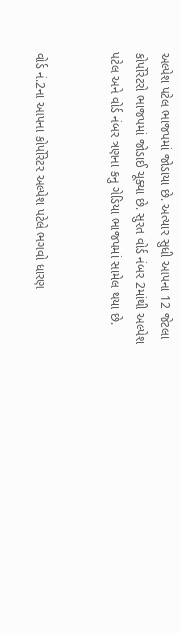અલ્પેશ પટેલ ભાજપમાં જોડાયા છે. અત્યાર સુધી આપના 12 જેટલા કોર્પોરેટરો ભાજપમાં જોડાઈ ચૂક્યા છે. સુરત વોર્ડ નંબર 2માંથી અલ્પેશ પટેલ અને વોર્ડ નંબર ત્રણના કનુ ગેડિયા ભાજપમાં સામેલ થયા છે.


વોર્ડ નં.2ના આપના કોર્પોરેટર અલ્પેશ પટેલે ભગવો ધારણ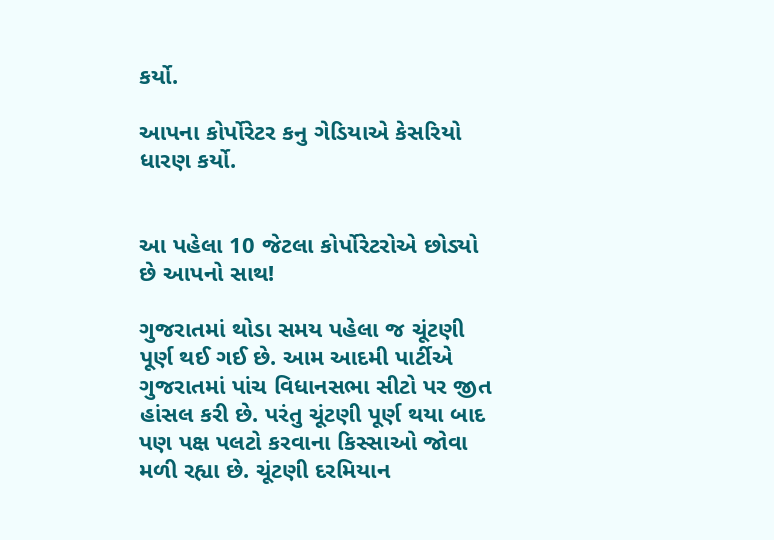કર્યો.

આપના કોર્પોરેટર કનુ ગેડિયાએ કેસરિયો ધારણ કર્યો.


આ પહેલા 10 જેટલા કોર્પોરેટરોએ છોડ્યો છે આપનો સાથ!

ગુજરાતમાં થોડા સમય પહેલા જ ચૂંટણી પૂર્ણ થઈ ગઈ છે. આમ આદમી પાર્ટીએ ગુજરાતમાં પાંચ વિધાનસભા સીટો પર જીત હાંસલ કરી છે. પરંતુ ચૂંટણી પૂર્ણ થયા બાદ પણ પક્ષ પલટો કરવાના કિસ્સાઓ જોવા મળી રહ્યા છે. ચૂંટણી દરમિયાન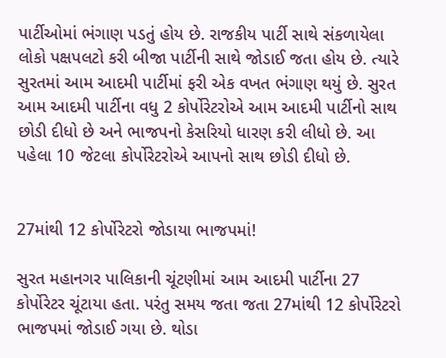પાર્ટીઓમાં ભંગાણ પડતું હોય છે. રાજકીય પાર્ટી સાથે સંકળાયેલા લોકો પક્ષપલટો કરી બીજા પાર્ટીની સાથે જોડાઈ જતા હોય છે. ત્યારે સુરતમાં આમ આદમી પાર્ટીમાં ફરી એક વખત ભંગાણ થયું છે. સુરત આમ આદમી પાર્ટીના વધુ 2 કોર્પોરેટરોએ આમ આદમી પાર્ટીનો સાથ છોડી દીધો છે અને ભાજપનો કેસરિયો ધારણ કરી લીધો છે. આ પહેલા 10 જેટલા કોર્પોરેટરોએ આપનો સાથ છોડી દીધો છે.


27માંથી 12 કોર્પોરેટરો જોડાયા ભાજપમાં!

સુરત મહાનગર પાલિકાની ચૂંટણીમાં આમ આદમી પાર્ટીના 27 કોર્પોરેટર ચૂંટાયા હતા. પરંતુ સમય જતા જતા 27માંથી 12 કોર્પોરેટરો ભાજપમાં જોડાઈ ગયા છે. થોડા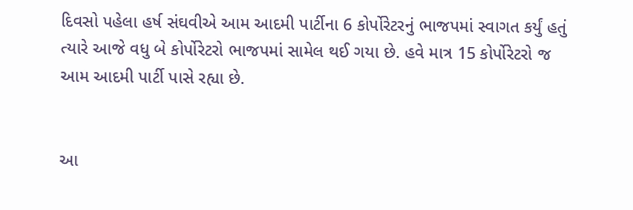દિવસો પહેલા હર્ષ સંઘવીએ આમ આદમી પાર્ટીના 6 કોર્પોરેટરનું ભાજપમાં સ્વાગત કર્યું હતું ત્યારે આજે વધુ બે કોર્પોરેટરો ભાજપમાં સામેલ થઈ ગયા છે. હવે માત્ર 15 કોર્પોરેટરો જ આમ આદમી પાર્ટી પાસે રહ્યા છે.


આ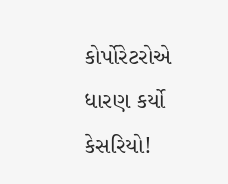કોર્પોરેટરોએ ધારણ કર્યો કેસરિયો!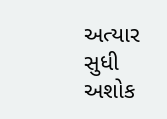અત્યાર સુધી અશોક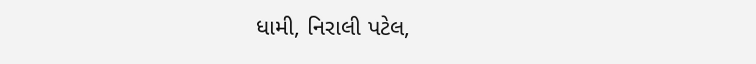ધામી, નિરાલી પટેલ,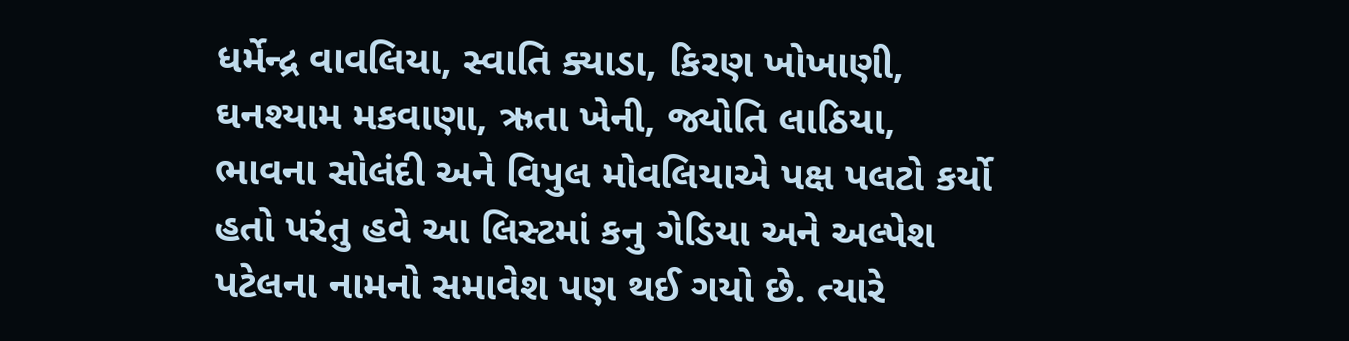ધર્મેન્દ્ર વાવલિયા, સ્વાતિ ક્યાડા, કિરણ ખોખાણી, ઘનશ્યામ મકવાણા, ઋતા ખેની, જ્યોતિ લાઠિયા, ભાવના સોલંદી અને વિપુલ મોવલિયાએ પક્ષ પલટો કર્યો હતો પરંતુ હવે આ લિસ્ટમાં કનુ ગેડિયા અને અલ્પેશ પટેલના નામનો સમાવેશ પણ થઈ ગયો છે. ત્યારે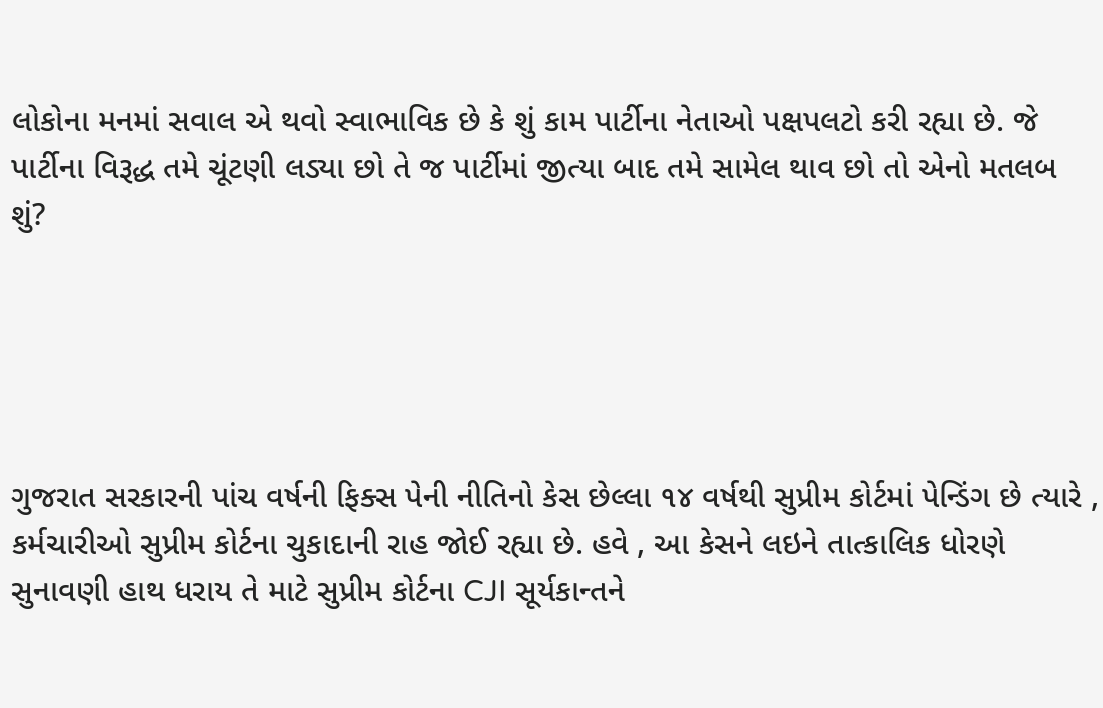લોકોના મનમાં સવાલ એ થવો સ્વાભાવિક છે કે શું કામ પાર્ટીના નેતાઓ પક્ષપલટો કરી રહ્યા છે. જે પાર્ટીના વિરૂદ્ધ તમે ચૂંટણી લડ્યા છો તે જ પાર્ટીમાં જીત્યા બાદ તમે સામેલ થાવ છો તો એનો મતલબ શું?





ગુજરાત સરકારની પાંચ વર્ષની ફિક્સ પેની નીતિનો કેસ છેલ્લા ૧૪ વર્ષથી સુપ્રીમ કોર્ટમાં પેન્ડિંગ છે ત્યારે , કર્મચારીઓ સુપ્રીમ કોર્ટના ચુકાદાની રાહ જોઈ રહ્યા છે. હવે , આ કેસને લઇને તાત્કાલિક ધોરણે સુનાવણી હાથ ધરાય તે માટે સુપ્રીમ કોર્ટના CJI સૂર્યકાન્તને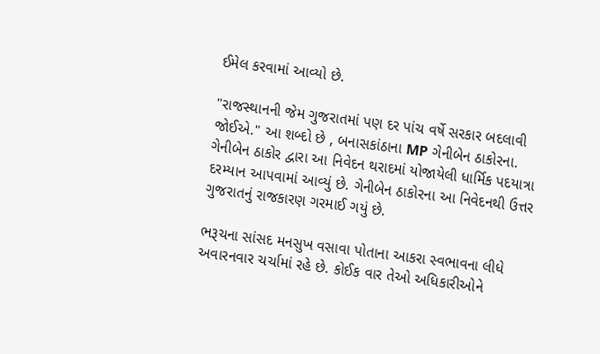ઈમેલ કરવામાં આવ્યો છે.

"રાજસ્થાનની જેમ ગુજરાતમાં પણ દર પાંચ વર્ષે સરકાર બદલાવી જોઈએ." આ શબ્દો છે , બનાસકાંઠાના MP ગેનીબેન ઠાકોરના. ગેનીબેન ઠાકોર દ્વારા આ નિવેદન થરાદમાં યોજાયેલી ધાર્મિક પદયાત્રા દરમ્યાન આપવામાં આવ્યું છે. ગેનીબેન ઠાકોરના આ નિવેદનથી ઉત્તર ગુજરાતનું રાજકારણ ગરમાઈ ગયું છે.

ભરૂચના સાંસદ મનસુખ વસાવા પોતાના આકરા સ્વભાવના લીધે અવારનવાર ચર્ચામાં રહે છે. કોઈક વાર તેઓ અધિકારીઓને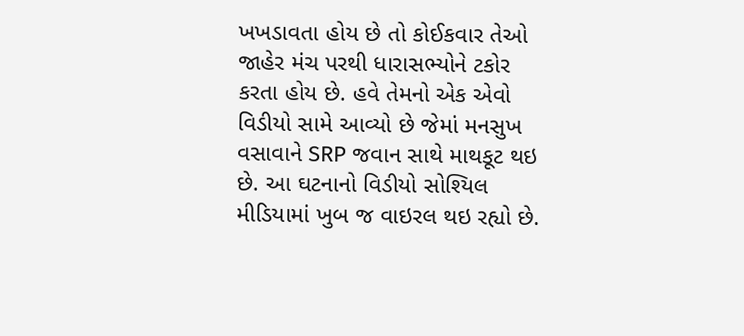ખખડાવતા હોય છે તો કોઈકવાર તેઓ જાહેર મંચ પરથી ધારાસભ્યોને ટકોર કરતા હોય છે. હવે તેમનો એક એવો વિડીયો સામે આવ્યો છે જેમાં મનસુખ વસાવાને SRP જવાન સાથે માથકૂટ થઇ છે. આ ઘટનાનો વિડીયો સોશ્યિલ મીડિયામાં ખુબ જ વાઇરલ થઇ રહ્યો છે.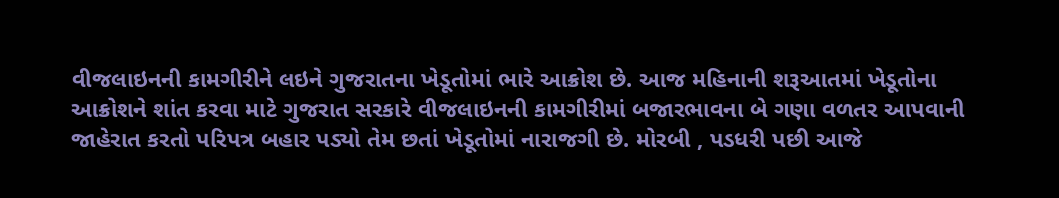વીજલાઇનની કામગીરીને લઇને ગુજરાતના ખેડૂતોમાં ભારે આક્રોશ છે. આજ મહિનાની શરૂઆતમાં ખેડૂતોના આક્રોશને શાંત કરવા માટે ગુજરાત સરકારે વીજલાઇનની કામગીરીમાં બજારભાવના બે ગણા વળતર આપવાની જાહેરાત કરતો પરિપત્ર બહાર પડ્યો તેમ છતાં ખેડૂતોમાં નારાજગી છે. મોરબી , પડધરી પછી આજે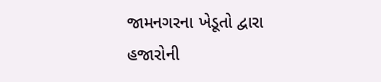જામનગરના ખેડૂતો દ્વારા હજારોની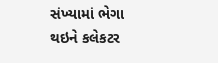સંખ્યામાં ભેગા થઇને કલેકટર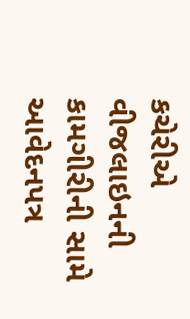કચેરીએ વીજલાઇનની કામગીરીની સામે આવેદનપત્ર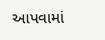આપવામાં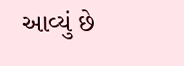આવ્યું છે